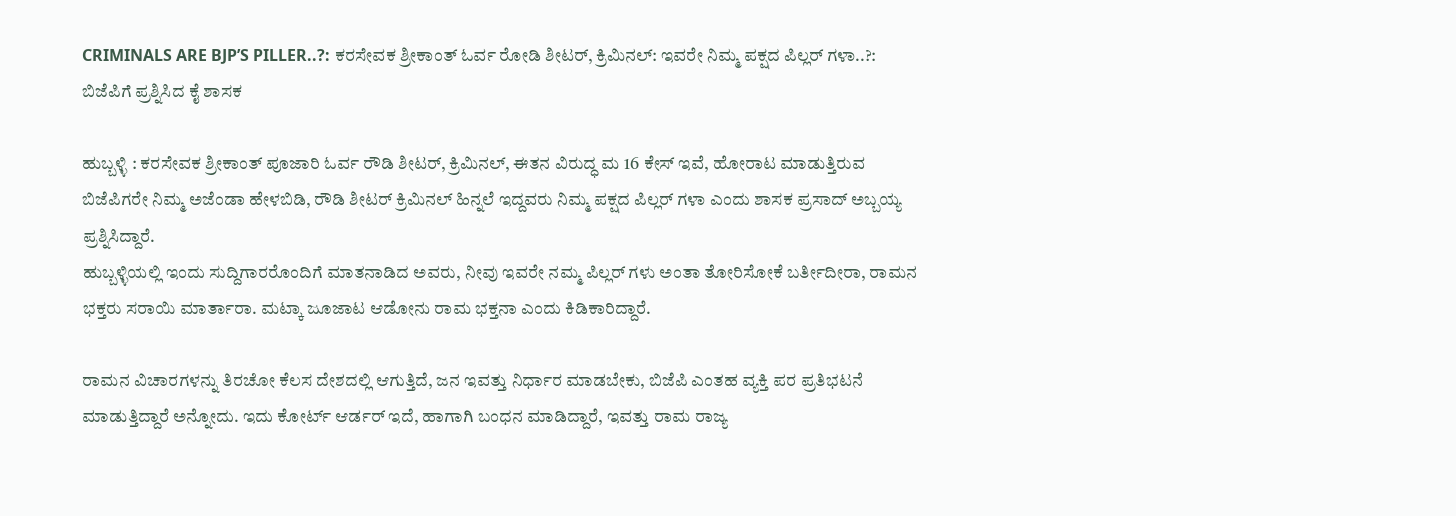CRIMINALS ARE BJP’S PILLER..?: ಕರಸೇವಕ ಶ್ರೀಕಾಂತ್ ಓರ್ವ ರೋಡಿ ಶೀಟರ್, ಕ್ರಿಮಿನಲ್: ಇವರೇ ನಿಮ್ಮ ಪಕ್ಷದ ಪಿಲ್ಲರ್ ಗಳಾ..?: ಬಿಜೆಪಿಗೆ ಪ್ರಶ್ನಿಸಿದ ಕೈ ಶಾಸಕ

ಹುಬ್ಬಳ್ಳಿ : ಕರಸೇವಕ ಶ್ರೀಕಾಂತ್ ಪೂಜಾರಿ ಓರ್ವ ರೌಡಿ ಶೀಟರ್, ಕ್ರಿಮಿನಲ್, ಈತನ ವಿರುದ್ಧ ಮ 16 ಕೇಸ್ ಇವೆ, ಹೋರಾಟ ಮಾಡುತ್ತಿರುವ ಬಿಜೆಪಿಗರೇ ನಿಮ್ಮ ಅಜೆಂಡಾ ಹೇಳಬಿಡಿ, ರೌಡಿ ಶೀಟರ್ ಕ್ರಿಮಿನಲ್ ಹಿನ್ನಲೆ ಇದ್ದವರು ನಿಮ್ಮ ಪಕ್ಷದ ಪಿಲ್ಲರ್ ಗಳಾ ಎಂದು ಶಾಸಕ ಪ್ರಸಾದ್ ಅಬ್ಬಯ್ಯ ಪ್ರಶ್ನಿಸಿದ್ದಾರೆ.
ಹುಬ್ಬಳ್ಳಿಯಲ್ಲಿ ಇಂದು ಸುದ್ದಿಗಾರರೊಂದಿಗೆ ಮಾತನಾಡಿದ ಅವರು, ನೀವು ಇವರೇ ನಮ್ಮ ಪಿಲ್ಲರ್ ಗಳು ಅಂತಾ ತೋರಿಸೋಕೆ ಬರ್ತೀದೀರಾ, ರಾಮನ ಭಕ್ತರು ಸರಾಯಿ ಮಾರ್ತಾರಾ. ಮಟ್ಕಾ ಜೂಜಾಟ ಆಡೋನು ರಾಮ ಭಕ್ತನಾ ಎಂದು ಕಿಡಿಕಾರಿದ್ದಾರೆ.

ರಾಮನ ವಿಚಾರಗಳನ್ನು ತಿರಚೋ ಕೆಲಸ ದೇಶದಲ್ಲಿ ಆಗುತ್ತಿದೆ, ಜನ ಇವತ್ತು ನಿರ್ಧಾರ ಮಾಡಬೇಕು, ಬಿಜೆಪಿ ಎಂತಹ ವ್ಯಕ್ತಿ ಪರ ಪ್ರತಿಭಟನೆ ಮಾಡುತ್ತಿದ್ದಾರೆ ಅನ್ನೋದು. ಇದು ಕೋರ್ಟ್ ಆರ್ಡರ್ ಇದೆ, ಹಾಗಾಗಿ ಬಂಧನ ಮಾಡಿದ್ದಾರೆ, ಇವತ್ತು ರಾಮ ರಾಜ್ಯ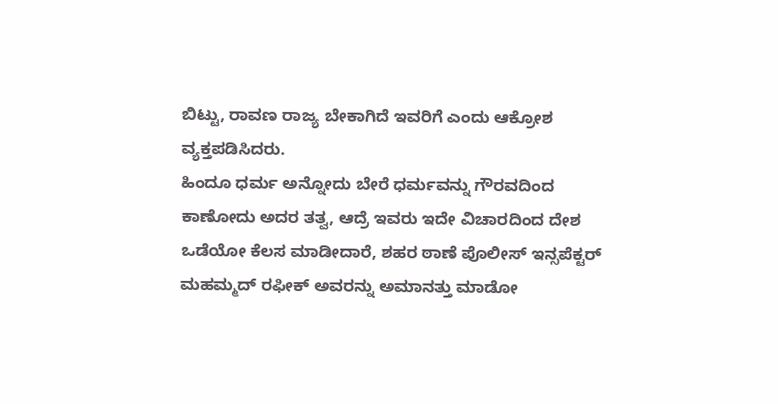ಬಿಟ್ಟು, ರಾವಣ ರಾಜ್ಯ ಬೇಕಾಗಿದೆ ಇವರಿಗೆ ಎಂದು ಆಕ್ರೋಶ ವ್ಯಕ್ತಪಡಿಸಿದರು.
ಹಿಂದೂ ಧರ್ಮ ಅನ್ನೋದು ಬೇರೆ ಧರ್ಮವನ್ನು ಗೌರವದಿಂದ ಕಾಣೋದು ಅದರ ತತ್ವ, ಆದ್ರೆ ಇವರು ಇದೇ ವಿಚಾರದಿಂದ ದೇಶ ಒಡೆಯೋ ಕೆಲಸ ಮಾಡೀದಾರೆ, ಶಹರ ಠಾಣೆ ಪೊಲೀಸ್ ಇನ್ಸಪೆಕ್ಟರ್ ಮಹಮ್ಮದ್ ರಫೀಕ್ ಅವರನ್ನು ಅಮಾನತ್ತು ಮಾಡೋ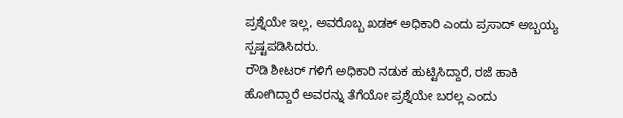ಪ್ರಶ್ನೆಯೇ ‌ಇಲ್ಲ, ಅವರೊಬ್ಬ ಖಡಕ್ ಅಧಿಕಾರಿ ಎಂದು ಪ್ರಸಾದ್ ಅಬ್ಬಯ್ಯ ಸ್ಪಷ್ಟಪಡಿಸಿದರು.
ರೌಡಿ ಶೀಟರ್ ಗಳಿಗೆ ಅಧಿಕಾರಿ ನಡುಕ ಹುಟ್ಟಿಸಿದ್ದಾರೆ, ರಜೆ ಹಾಕಿ ಹೋಗಿದ್ದಾರೆ ಅವರನ್ನು ತೆಗೆಯೋ ಪ್ರಶ್ನೆಯೇ ಬರಲ್ಲ ಎಂದು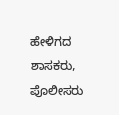ಹೇಳಿಗದ ಶಾಸಕರು, ಪೊಲೀಸರು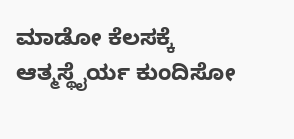ಮಾಡೋ ಕೆಲಸಕ್ಕೆ ಆತ್ಮಸ್ಥೈರ್ಯ ಕುಂದಿಸೋ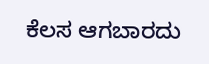ಕೆಲಸ ಆಗಬಾರದು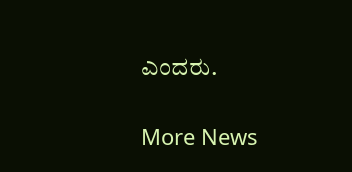ಎಂದರು.

More News